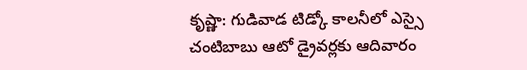కృష్ణా: గుడివాడ టిడ్కో కాలనీలో ఎస్సై చంటిబాబు ఆటో డ్రైవర్లకు ఆదివారం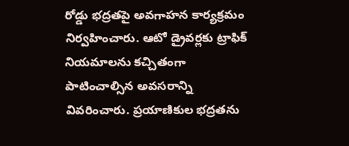రోడ్డు భద్రతపై అవగాహన కార్యక్రమం నిర్వహించారు. ఆటో డ్రైవర్లకు ట్రాఫిక్ నియమాలను కచ్చితంగా పాటించాల్సిన అవసరాన్ని వివరించారు. ప్రయాణికుల భద్రతను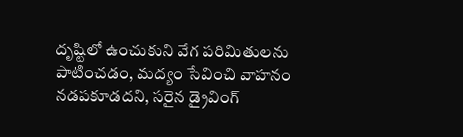దృష్టిలో ఉంచుకుని వేగ పరిమితులను పాటించడం, మద్యం సేవించి వాహనం నడపకూడదని, సరైన డ్రైవింగ్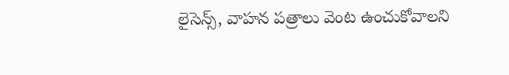లైసెన్స్, వాహన పత్రాలు వెంట ఉంచుకోవాలని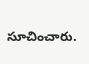సూచించారు.